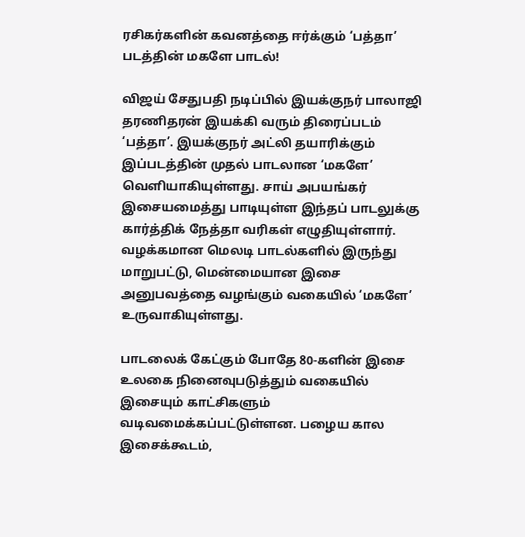ரசிகர்களின் கவனத்தை ஈர்க்கும் ‘பத்தா’ படத்தின் மகளே பாடல்!

விஜய் சேதுபதி நடிப்பில் இயக்குநர் பாலாஜி தரணிதரன் இயக்கி வரும் திரைப்படம் ‘பத்தா’. இயக்குநர் அட்லி தயாரிக்கும் இப்படத்தின் முதல் பாடலான ‘மகளே’ வெளியாகியுள்ளது. சாய் அபயங்கர் இசையமைத்து பாடியுள்ள இந்தப் பாடலுக்கு கார்த்திக் நேத்தா வரிகள் எழுதியுள்ளார். வழக்கமான மெலடி பாடல்களில் இருந்து மாறுபட்டு, மென்மையான இசை அனுபவத்தை வழங்கும் வகையில் ‘மகளே’ உருவாகியுள்ளது.

பாடலைக் கேட்கும் போதே 80-களின் இசை உலகை நினைவுபடுத்தும் வகையில் இசையும் காட்சிகளும் வடிவமைக்கப்பட்டுள்ளன. பழைய கால இசைக்கூடம்,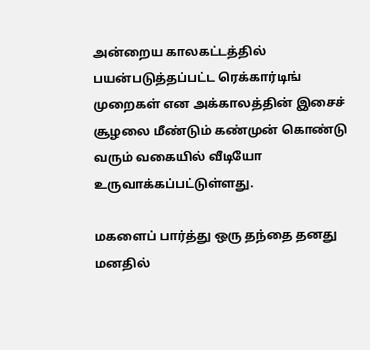அன்றைய காலகட்டத்தில் பயன்படுத்தப்பட்ட ரெக்கார்டிங் முறைகள் என அக்காலத்தின் இசைச் சூழலை மீண்டும் கண்முன் கொண்டு வரும் வகையில் வீடியோ உருவாக்கப்பட்டுள்ளது.

மகளைப் பார்த்து ஒரு தந்தை தனது மனதில்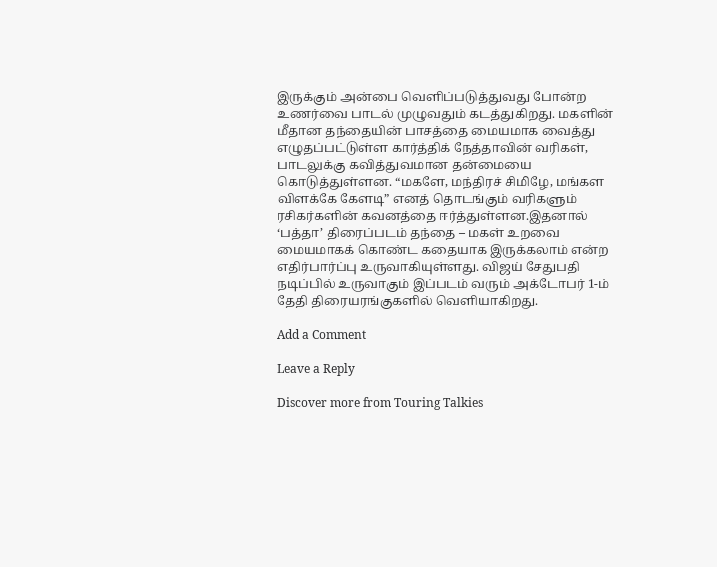இருக்கும் அன்பை வெளிப்படுத்துவது போன்ற உணர்வை பாடல் முழுவதும் கடத்துகிறது. மகளின் மீதான தந்தையின் பாசத்தை மையமாக வைத்து எழுதப்பட்டுள்ள கார்த்திக் நேத்தாவின் வரிகள், பாடலுக்கு கவித்துவமான தன்மையை கொடுத்துள்ளன. “மகளே, மந்திரச் சிமிழே, மங்கள விளக்கே கேளடி” எனத் தொடங்கும் வரிகளும் ரசிகர்களின் கவனத்தை ஈர்த்துள்ளன.இதனால் ‘பத்தா’ திரைப்படம் தந்தை – மகள் உறவை மையமாகக் கொண்ட கதையாக இருக்கலாம் என்ற எதிர்பார்ப்பு உருவாகியுள்ளது. விஜய் சேதுபதி நடிப்பில் உருவாகும் இப்படம் வரும் அக்டோபர் 1-ம் தேதி திரையரங்குகளில் வெளியாகிறது.

Add a Comment

Leave a Reply

Discover more from Touring Talkies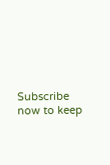Subscribe now to keep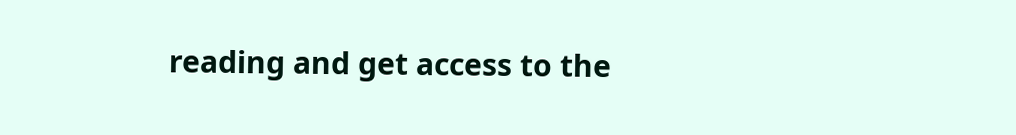reading and get access to the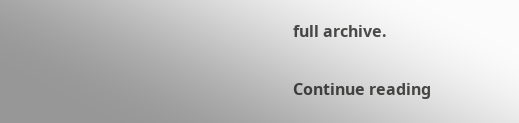full archive.

Continue reading